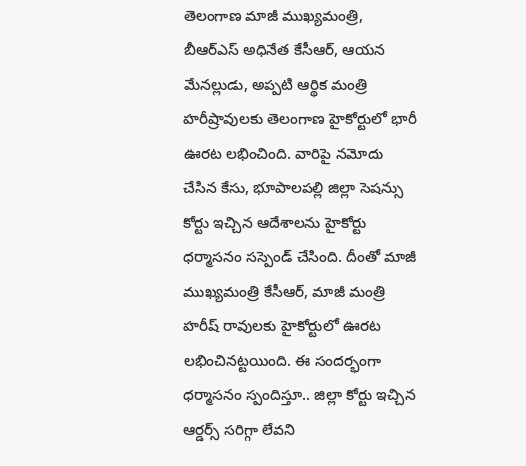తెలంగాణ మాజీ ముఖ్యమంత్రి, బీఆర్ఎస్ అధినేత కేసీఆర్, ఆయన మేనల్లుడు, అప్పటి ఆర్థిక మంత్రి హరీష్రావులకు తెలంగాణ హైకోర్టులో భారీ ఊరట లభించింది. వారిపై నమోదు చేసిన కేసు, భూపాలపల్లి జిల్లా సెషన్సు కోర్టు ఇచ్చిన ఆదేశాలను హైకోర్టు ధర్మాసనం సస్పెండ్ చేసింది. దీంతో మాజీ ముఖ్యమంత్రి కేసీఆర్, మాజీ మంత్రి హరీష్ రావులకు హైకోర్టులో ఊరట లభించినట్టయింది. ఈ సందర్భంగా ధర్మాసనం స్పందిస్తూ.. జిల్లా కోర్టు ఇచ్చిన ఆర్డర్స్ సరిగ్గా లేవని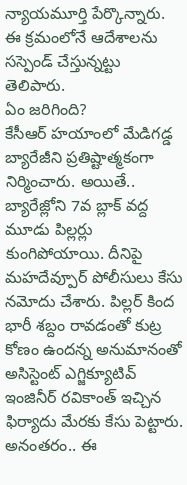న్యాయమూర్తి పేర్కొన్నారు. ఈ క్రమంలోనే ఆదేశాలను సస్పెండ్ చేస్తున్నట్టు తెలిపారు.
ఏం జరిగింది?
కేసీఆర్ హయాంలో మేడిగడ్డ బ్యారేజీని ప్రతిష్టాత్మకంగా నిర్మించారు. అయితే.. బ్యారేజ్లోని 7వ బ్లాక్ వద్ద మూడు పిల్లర్లు కుంగిపోయాయి. దీనిపై మహదేవ్పూర్ పోలీసులు కేసు నమోదు చేశారు. పిల్లర్ కింద భారీ శబ్దం రావడంతో కుట్ర కోణం ఉందన్న అనుమానంతో అసిస్టెంట్ ఎగ్జిక్యూటివ్ ఇంజినీర్ రవికాంత్ ఇచ్చిన ఫిర్యాదు మేరకు కేసు పెట్టారు. అనంతరం.. ఈ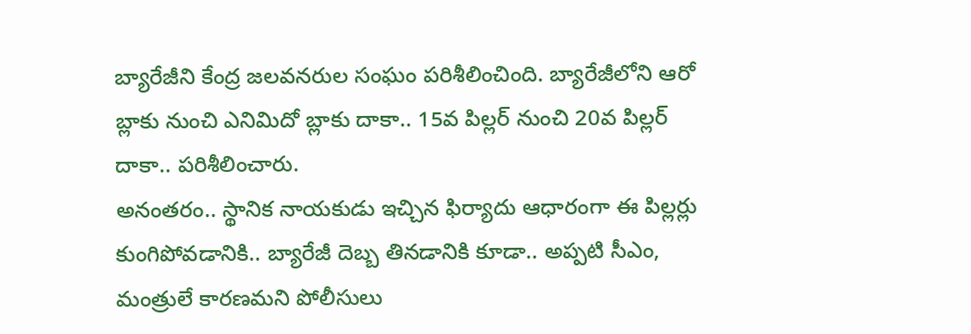బ్యారేజీని కేంద్ర జలవనరుల సంఘం పరిశీలించింది. బ్యారేజీలోని ఆరో బ్లాకు నుంచి ఎనిమిదో బ్లాకు దాకా.. 15వ పిల్లర్ నుంచి 20వ పిల్లర్ దాకా.. పరిశీలించారు.
అనంతరం.. స్థానిక నాయకుడు ఇచ్చిన ఫిర్యాదు ఆధారంగా ఈ పిల్లర్లు కుంగిపోవడానికి.. బ్యారేజీ దెబ్బ తినడానికి కూడా.. అప్పటి సీఎం, మంత్రులే కారణమని పోలీసులు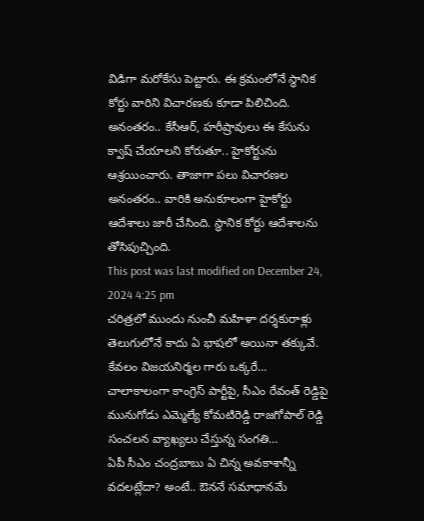విడిగా మరోకేసు పెట్టారు. ఈ క్రమంలోనే స్థానిక కోర్టు వారిని విచారణకు కూడా పిలిచింది. అనంతరం.. కేసీఆర్, హరీష్రావులు ఈ కేసును క్వాష్ చేయాలని కోరుతూ.. హైకోర్టును ఆశ్రయించారు. తాజాగా పలు విచారణల అనంతరం.. వారికి అనుకూలంగా హైకోర్టు ఆదేశాలు జారీ చేసింది. స్థానిక కోర్టు ఆదేశాలను తోసిపుచ్చింది.
This post was last modified on December 24, 2024 4:25 pm
చరిత్రలో ముందు నుంచీ మహిళా దర్శకురాళ్లు తెలుగులోనే కాదు ఏ భాషలో అయినా తక్కువే. కేవలం విజయనిర్మల గారు ఒక్కరే…
చాలాకాలంగా కాంగ్రెస్ పార్టీపై, సీఎం రేవంత్ రెడ్డిపై మునుగోడు ఎమ్మెల్యే కోమటిరెడ్డి రాజగోపాల్ రెడ్డి సంచలన వ్యాఖ్యలు చేస్తున్న సంగతి…
ఏపీ సీఎం చంద్రబాబు ఏ చిన్న అవకాశాన్నీ వదలట్లేదా? అంటే.. ఔననే సమాధానమే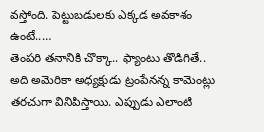వస్తోంది. పెట్టుబడులకు ఎక్కడ అవకాశం ఉంటే..…
తెంపరి తనానికి చొక్కా.. ఫ్యాంటు తొడిగితే.. అది అమెరికా అధ్యక్షుడు ట్రంపేనన్న కామెంట్లు తరచుగా వినిపిస్తాయి. ఎప్పుడు ఎలాంటి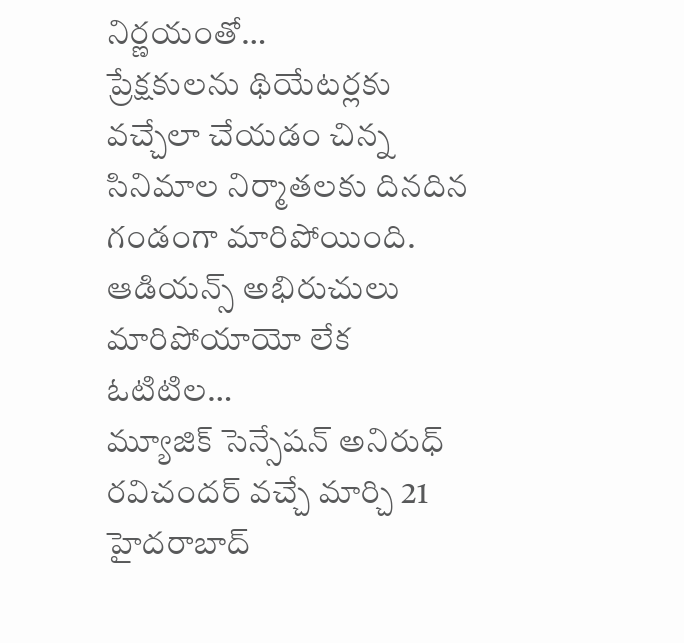నిర్ణయంతో…
ప్రేక్షకులను థియేటర్లకు వచ్చేలా చేయడం చిన్న సినిమాల నిర్మాతలకు దినదిన గండంగా మారిపోయింది. ఆడియన్స్ అభిరుచులు మారిపోయాయో లేక ఓటిటిల…
మ్యూజిక్ సెన్సేషన్ అనిరుధ్ రవిచందర్ వచ్చే మార్చి 21 హైదరాబాద్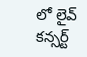లో లైవ్ కన్సర్ట్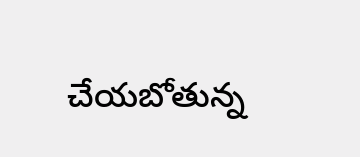చేయబోతున్న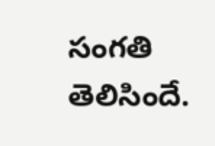సంగతి తెలిసిందే.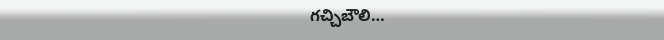గచ్చిబౌలి…